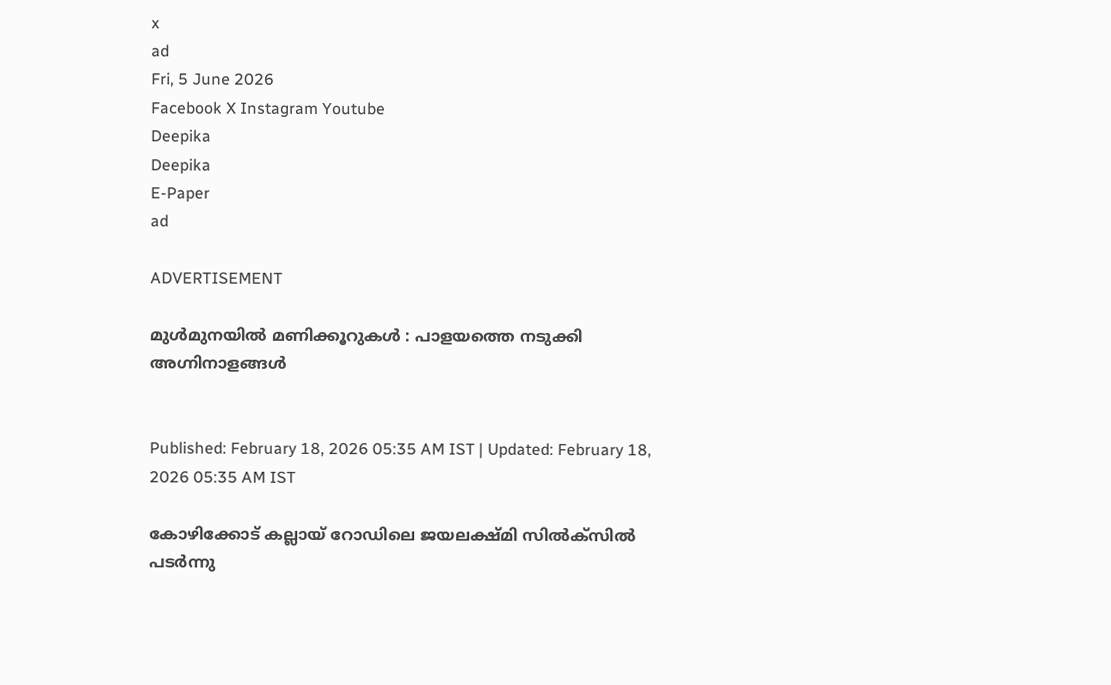x
ad
Fri, 5 June 2026
Facebook X Instagram Youtube
Deepika
Deepika
E-Paper
ad

ADVERTISEMENT

മുള്‍മുനയില്‍ മണിക്കൂറുകള്‍ : പാളയത്തെ നടുക്കി അഗ്നിനാളങ്ങള്‍


Published: February 18, 2026 05:35 AM IST | Updated: February 18, 2026 05:35 AM IST

കോഴിക്കോട് കല്ലായ് റോഡിലെ ജയലക്ഷ്മി സിൽക്സിൽ പടർന്നു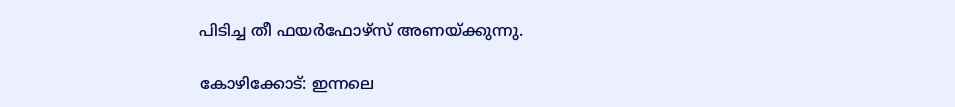പിടിച്ച തീ ഫയർഫോഴ്സ് അണയ്ക്കുന്നു.

കോഴിക്കോട്: ഇന്നലെ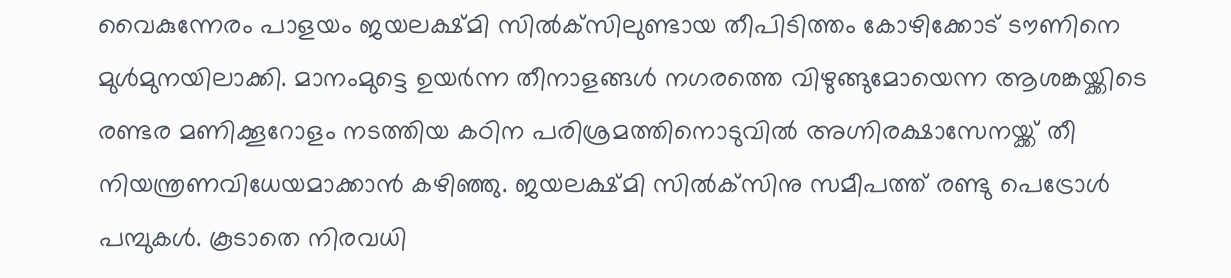വൈകുന്നേരം പാളയം ജയലക്ഷ്മി സില്‍ക്‌സിലുണ്ടായ തീപിടിത്തം കോഴിക്കോട് ടൗണിനെ മുള്‍മുനയിലാക്കി. മാനംമുട്ടെ ഉയര്‍ന്ന തീനാളങ്ങള്‍ നഗരത്തെ വിഴുങ്ങുമോയെന്ന ആശങ്കയ്ക്കിടെ രണ്ടര മണിക്കൂറോളം നടത്തിയ കഠിന പരിശ്രമത്തിനൊടുവില്‍ അഗ്നിരക്ഷാസേനയ്ക്ക് തീ നിയന്ത്രണവിധേയമാക്കാന്‍ കഴിഞ്ഞു. ജയലക്ഷ്മി സില്‍ക്‌സിനു സമീപത്ത് രണ്ടു പെട്രോള്‍ പമ്പുകള്‍. കൂടാതെ നിരവധി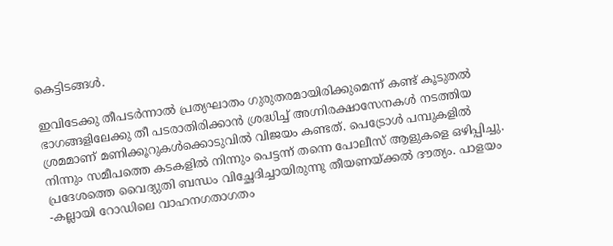കെട്ടിടങ്ങള്‍.

ഇവിടേക്കു തീപടര്‍ന്നാല്‍ പ്രത്യഘാതം ഗുരുതരമായിരിക്കുമെന്ന് കണ്ട് കൂടുതല്‍ ഭാഗങ്ങളിലേക്കു തീ പടരാതിരിക്കാന്‍ ശ്രദ്ധിച്ച് അഗ്നിരക്ഷാസേനകള്‍ നടത്തിയ ശ്രമമാണ് മണിക്കൂറുകള്‍ക്കൊടുവില്‍ വിജയം കണ്ടത്. പെട്രോള്‍ പമ്പുകളില്‍ നിന്നും സമീപത്തെ കടകളില്‍ നിന്നും പെട്ടന്ന് തന്നെ പോലീസ് ആളുകളെ ഒഴിപ്പിച്ചു. പ്രദേശത്തെ വൈദ്യുതി ബന്ധം വിച്ഛേദിച്ചായിരുന്നു തീയണയ്ക്കല്‍ ദൗത്യം. പാളയം -കല്ലായി റോഡിലെ വാഹനഗതാഗതം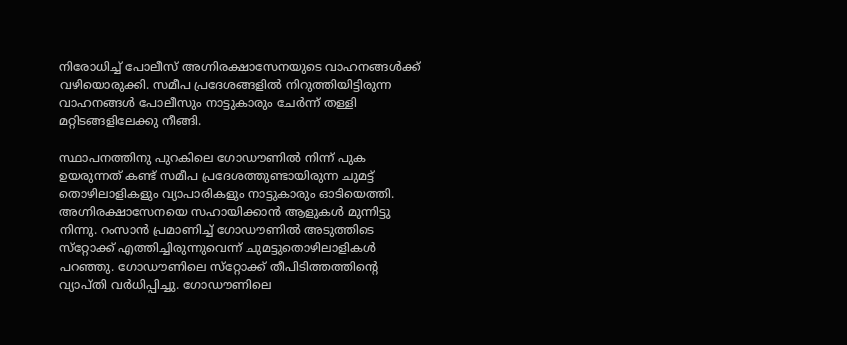നിരോധിച്ച് പോലീസ് അഗ്നിരക്ഷാസേനയുടെ വാഹനങ്ങള്‍ക്ക് വഴിയൊരുക്കി. സമീപ പ്രദേശങ്ങളില്‍ നിറുത്തിയിട്ടിരുന്ന വാഹനങ്ങള്‍ പോലീസും നാട്ടുകാരും ചേര്‍ന്ന് തള്ളി മറ്റിടങ്ങളിലേക്കു നീങ്ങി.

സ്ഥാപനത്തിനു പുറകിലെ ഗോഡൗണില്‍ നിന്ന് പുക ഉയരുന്നത് കണ്ട് സമീപ പ്രദേശത്തുണ്ടായിരുന്ന ചുമട്ട് തൊഴിലാളികളും വ്യാപാരികളും നാട്ടുകാരും ഓടിയെത്തി. അഗ്നിരക്ഷാസേനയെ സഹായിക്കാന്‍ ആളുകള്‍ മുന്നിട്ടു നിന്നു. റംസാന്‍ പ്രമാണിച്ച് ഗോഡൗണില്‍ അടുത്തിടെ സ്‌റ്റോക്ക് എത്തിച്ചിരുന്നുവെന്ന് ചുമട്ടുതൊഴിലാളികള്‍ പറഞ്ഞു. ഗോഡൗണിലെ സ്‌റ്റോക്ക് തീപിടിത്തത്തിന്‍റെ വ്യാപ്തി വര്‍ധിപ്പിച്ചു. ഗോഡൗണിലെ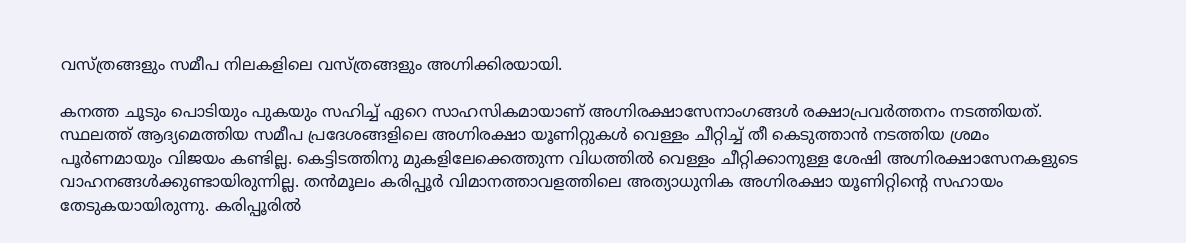വസ്ത്രങ്ങളും സമീപ നിലകളിലെ വസ്ത്രങ്ങളും അഗ്നിക്കിരയായി.

കനത്ത ചൂടും പൊടിയും പുകയും സഹിച്ച് ഏറെ സാഹസികമായാണ് അഗ്നിരക്ഷാസേനാംഗങ്ങള്‍ രക്ഷാപ്രവര്‍ത്തനം നടത്തിയത്. സ്ഥലത്ത് ആദ്യമെത്തിയ സമീപ പ്രദേശങ്ങളിലെ അഗ്നിരക്ഷാ യൂണിറ്റുകള്‍ വെള്ളം ചീറ്റിച്ച് തീ കെടുത്താന്‍ നടത്തിയ ശ്രമം പൂര്‍ണമായും വിജയം കണ്ടില്ല. കെട്ടിടത്തിനു മുകളിലേക്കെത്തുന്ന വിധത്തില്‍ വെള്ളം ചീറ്റിക്കാനുള്ള ശേഷി അഗ്നിരക്ഷാസേനകളുടെ വാഹനങ്ങള്‍ക്കുണ്ടായിരുന്നില്ല. തന്‍മൂലം കരിപ്പൂര്‍ വിമാനത്താവളത്തിലെ അത്യാധുനിക അഗ്നിരക്ഷാ യൂണിറ്റിന്‍റെ സഹായം തേടുകയായിരുന്നു. കരിപ്പൂരില്‍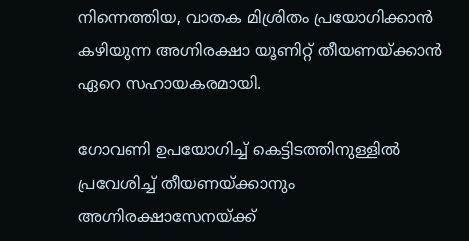നിന്നെത്തിയ, വാതക മിശ്രിതം പ്രയോഗിക്കാന്‍ കഴിയുന്ന അഗ്നിരക്ഷാ യൂണിറ്റ് തീയണയ്ക്കാന്‍ ഏറെ സഹായകരമായി.

ഗോവണി ഉപയോഗിച്ച് കെട്ടിടത്തിനുള്ളില്‍ പ്രവേശിച്ച് തീയണയ്ക്കാനും അഗ്നിരക്ഷാസേനയ്ക്ക്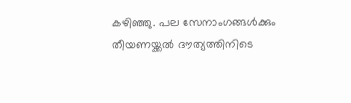കഴിഞ്ഞു. പല സേനാംഗങ്ങള്‍ക്കും തീയണയ്ക്കല്‍ ദൗത്യത്തിനിടെ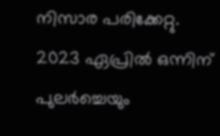നിസാര പരിക്കേറ്റു. 2023 ഏപ്രില്‍ ഒന്നിന് പുലര്‍ച്ചെയും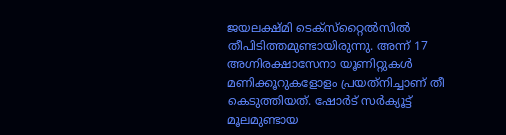ജയലക്ഷ്മി ടെക്‌സ്‌റ്റൈല്‍സില്‍ തീപിടിത്തമുണ്ടായിരുന്നു. അന്ന് 17 അഗ്നിരക്ഷാസേനാ യൂണിറ്റുകള്‍ മണിക്കൂറുകളോളം പ്രയത്‌നിച്ചാണ് തീ കെടുത്തിയത്. ഷോര്‍ട് സര്‍ക്യൂട്ട് മൂലമുണ്ടായ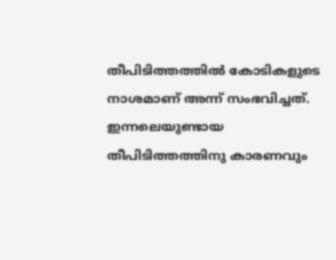തീപിടിത്തത്തില്‍ കോടികളുടെ നാശമാണ് അന്ന് സംഭവിച്ചത്. ഇന്നലെയുണ്ടായ തീപിടിത്തത്തിനു കാരണവും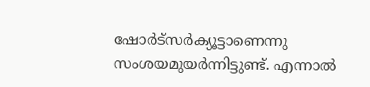ഷോര്‍ട്‌സര്‍ക്യൂട്ടാണെന്നു സംശയമുയര്‍ന്നിട്ടുണ്ട്. എന്നാല്‍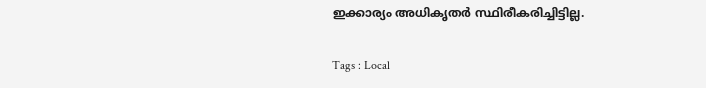ഇക്കാര്യം അധികൃതര്‍ സ്ഥിരീകരിച്ചിട്ടില്ല.

Tags : Local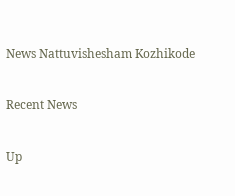News Nattuvishesham Kozhikode

Recent News

Up